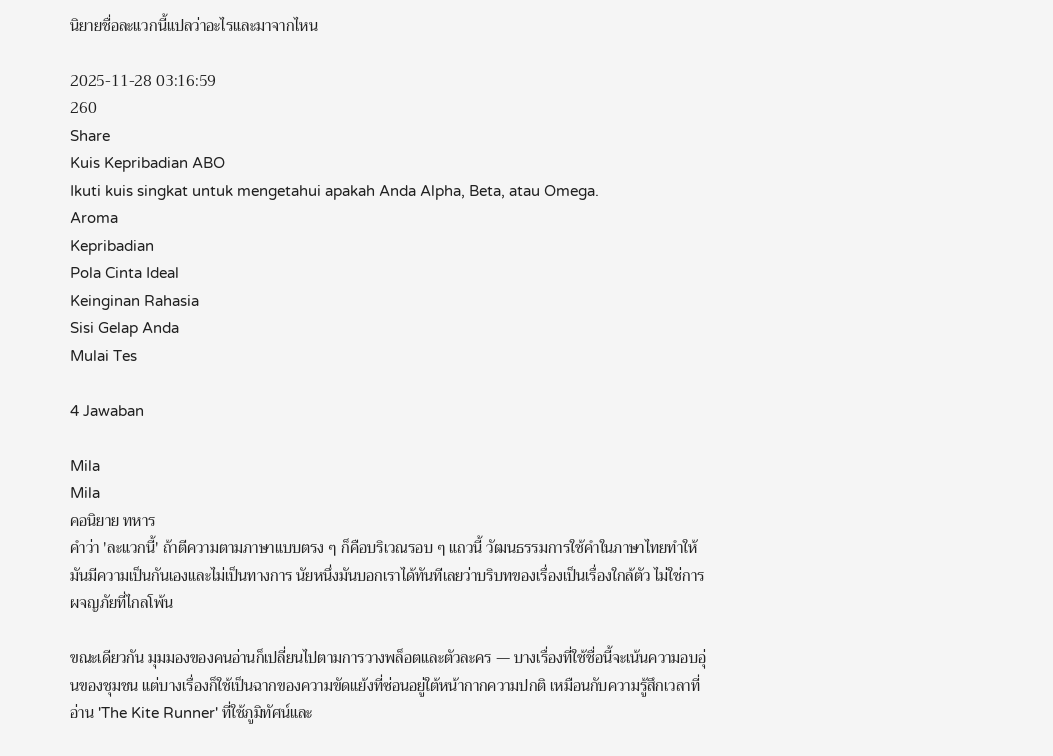นิยายชื่อละแวกนี้แปลว่าอะไรและมาจากไหน

2025-11-28 03:16:59
260
Share
Kuis Kepribadian ABO
Ikuti kuis singkat untuk mengetahui apakah Anda Alpha, Beta, atau Omega.
Aroma
Kepribadian
Pola Cinta Ideal
Keinginan Rahasia
Sisi Gelap Anda
Mulai Tes

4 Jawaban

Mila
Mila
คอนิยาย ทหาร
คำว่า 'ละแวกนี้' ถ้าตีความตามภาษาแบบตรง ๆ ก็คือบริเวณรอบ ๆ แถวนี้ วัฒนธรรมการใช้คำในภาษาไทยทำให้มันมีความเป็นกันเองและไม่เป็นทางการ นัยหนึ่งมันบอกเราได้ทันทีเลยว่าบริบทของเรื่องเป็นเรื่องใกล้ตัว ไม่ใช่การผจญภัยที่ไกลโพ้น

ขณะเดียวกัน มุมมองของคนอ่านก็เปลี่ยนไปตามการวางพล็อตและตัวละคร — บางเรื่องที่ใช้ชื่อนี้จะเน้นความอบอุ่นของชุมชน แต่บางเรื่องก็ใช้เป็นฉากของความขัดแย้งที่ซ่อนอยู่ใต้หน้ากากความปกติ เหมือนกับความรู้สึกเวลาที่อ่าน 'The Kite Runner' ที่ใช้ภูมิทัศน์และ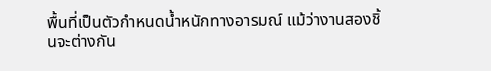พื้นที่เป็นตัวกำหนดน้ำหนักทางอารมณ์ แม้ว่างานสองชิ้นจะต่างกัน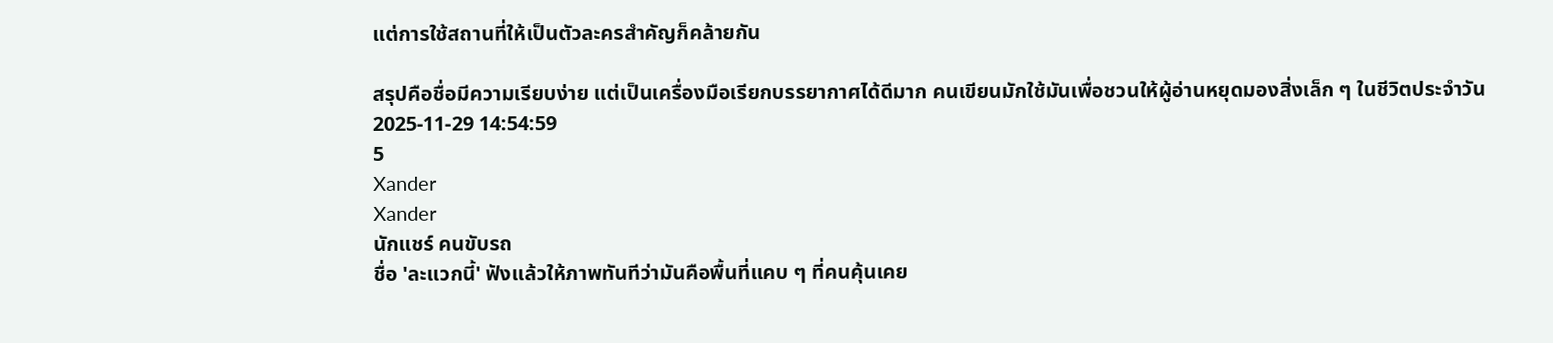แต่การใช้สถานที่ให้เป็นตัวละครสำคัญก็คล้ายกัน

สรุปคือชื่อมีความเรียบง่าย แต่เป็นเครื่องมือเรียกบรรยากาศได้ดีมาก คนเขียนมักใช้มันเพื่อชวนให้ผู้อ่านหยุดมองสิ่งเล็ก ๆ ในชีวิตประจำวัน
2025-11-29 14:54:59
5
Xander
Xander
นักแชร์ คนขับรถ
ชื่อ 'ละแวกนี้' ฟังแล้วให้ภาพทันทีว่ามันคือพื้นที่แคบ ๆ ที่คนคุ้นเคย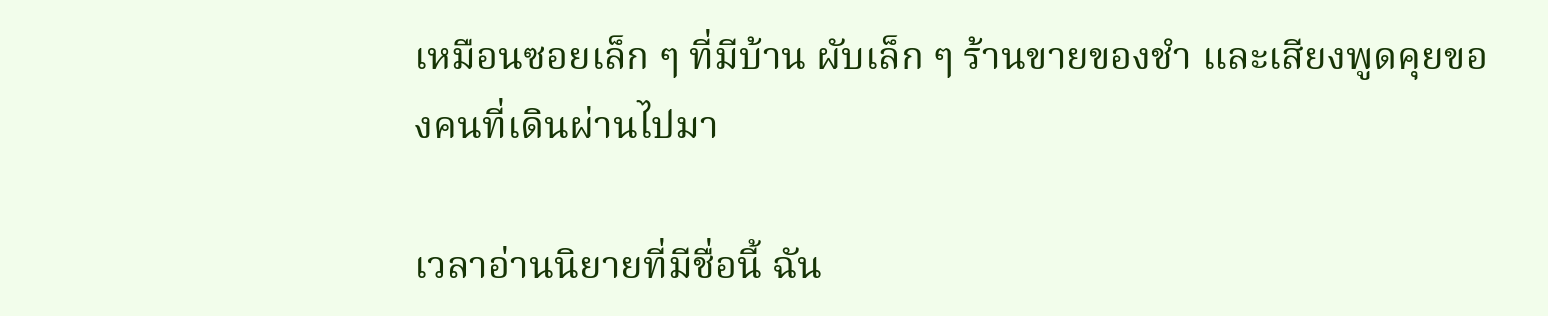เหมือนซอยเล็ก ๆ ที่มีบ้าน ผับเล็ก ๆ ร้านขายของชำ และเสียงพูดคุยของคนที่เดินผ่านไปมา

เวลาอ่านนิยายที่มีชื่อนี้ ฉัน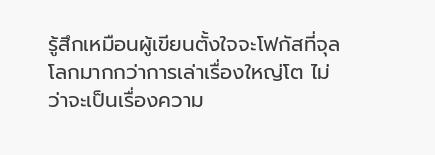รู้สึกเหมือนผู้เขียนตั้งใจจะโฟกัสที่จุลโลกมากกว่าการเล่าเรื่องใหญ่โต ไม่ว่าจะเป็นเรื่องความ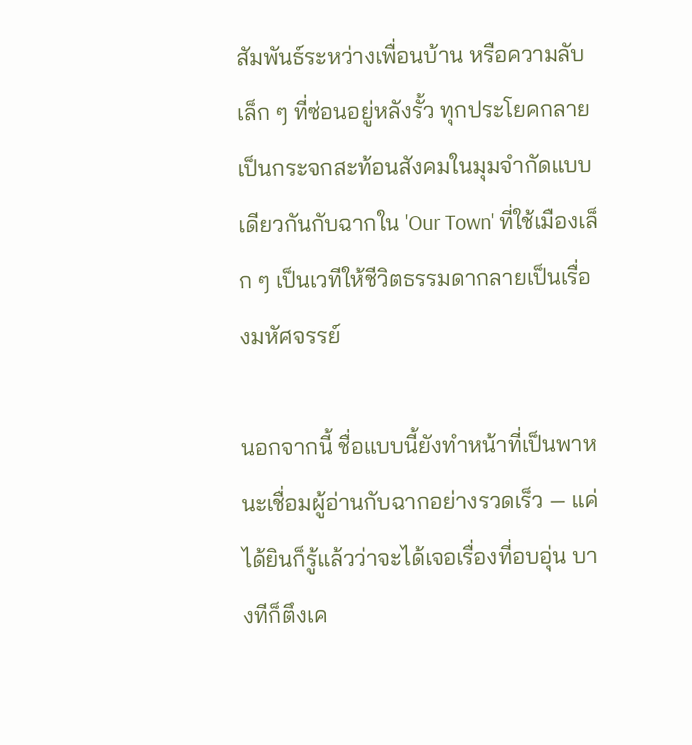สัมพันธ์ระหว่างเพื่อนบ้าน หรือความลับเล็ก ๆ ที่ซ่อนอยู่หลังรั้ว ทุกประโยคกลายเป็นกระจกสะท้อนสังคมในมุมจำกัดแบบเดียวกันกับฉากใน 'Our Town' ที่ใช้เมืองเล็ก ๆ เป็นเวทีให้ชีวิตธรรมดากลายเป็นเรื่องมหัศจรรย์

นอกจากนี้ ชื่อแบบนี้ยังทำหน้าที่เป็นพาหนะเชื่อมผู้อ่านกับฉากอย่างรวดเร็ว — แค่ได้ยินก็รู้แล้วว่าจะได้เจอเรื่องที่อบอุ่น บางทีก็ตึงเค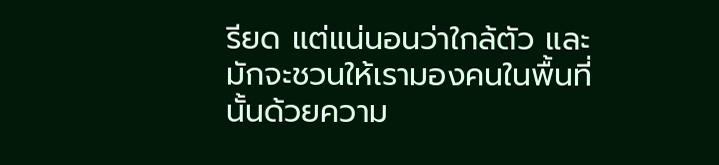รียด แต่แน่นอนว่าใกล้ตัว และมักจะชวนให้เรามองคนในพื้นที่นั้นด้วยความ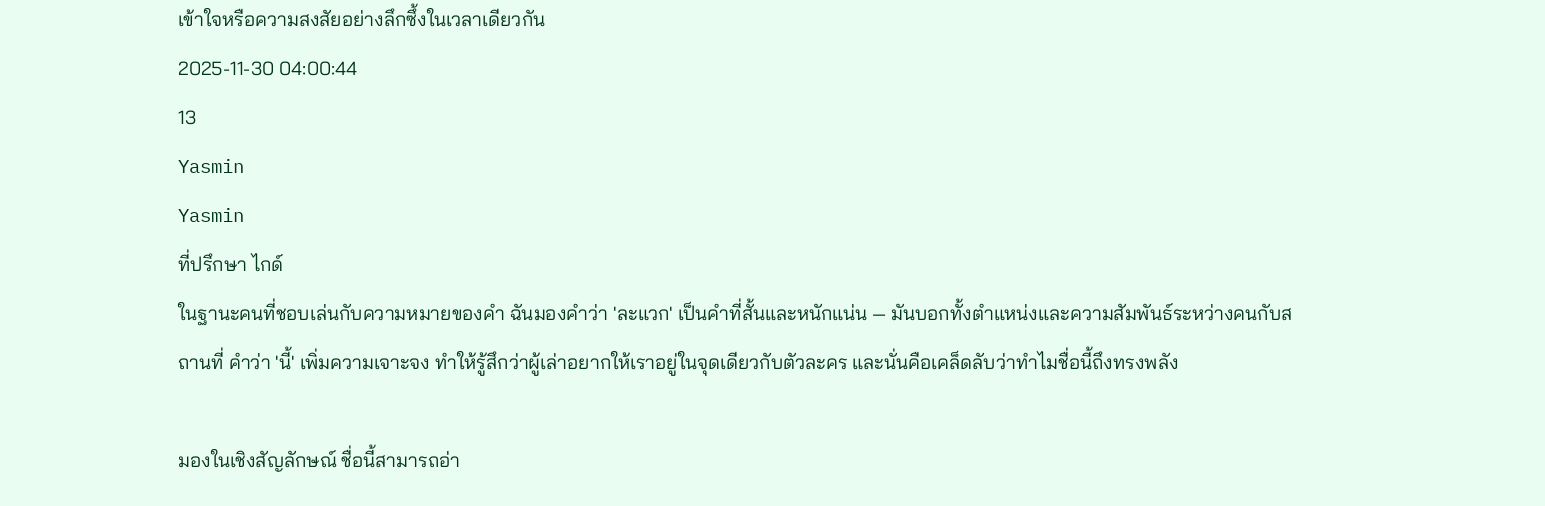เข้าใจหรือความสงสัยอย่างลึกซึ้งในเวลาเดียวกัน
2025-11-30 04:00:44
13
Yasmin
Yasmin
ที่ปรึกษา ไกด์
ในฐานะคนที่ชอบเล่นกับความหมายของคำ ฉันมองคำว่า 'ละแวก' เป็นคำที่สั้นและหนักแน่น — มันบอกทั้งตำแหน่งและความสัมพันธ์ระหว่างคนกับสถานที่ คำว่า 'นี้' เพิ่มความเจาะจง ทำให้รู้สึกว่าผู้เล่าอยากให้เราอยู่ในจุดเดียวกับตัวละคร และนั่นคือเคล็ดลับว่าทำไมชื่อนี้ถึงทรงพลัง

มองในเชิงสัญลักษณ์ ชื่อนี้สามารถอ่า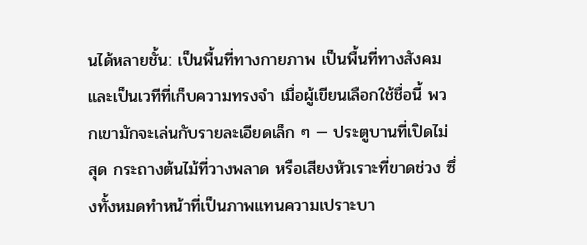นได้หลายชั้น: เป็นพื้นที่ทางกายภาพ เป็นพื้นที่ทางสังคม และเป็นเวทีที่เก็บความทรงจำ เมื่อผู้เขียนเลือกใช้ชื่อนี้ พวกเขามักจะเล่นกับรายละเอียดเล็ก ๆ — ประตูบานที่เปิดไม่สุด กระถางต้นไม้ที่วางพลาด หรือเสียงหัวเราะที่ขาดช่วง ซึ่งทั้งหมดทำหน้าที่เป็นภาพแทนความเปราะบา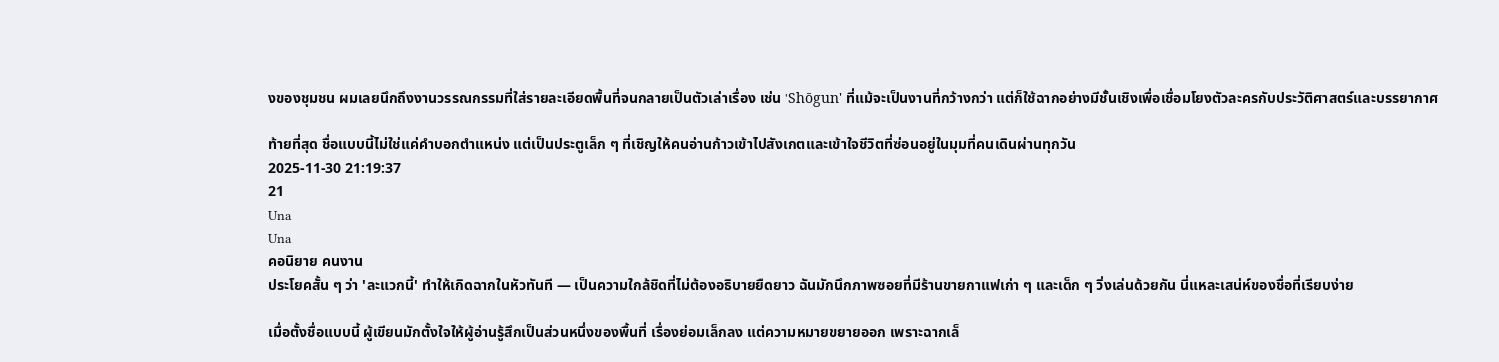งของชุมชน ผมเลยนึกถึงงานวรรณกรรมที่ใส่รายละเอียดพื้นที่จนกลายเป็นตัวเล่าเรื่อง เช่น 'Shōgun' ที่แม้จะเป็นงานที่กว้างกว่า แต่ก็ใช้ฉากอย่างมีชั้นเชิงเพื่อเชื่อมโยงตัวละครกับประวัติศาสตร์และบรรยากาศ

ท้ายที่สุด ชื่อแบบนี้ไม่ใช่แค่คำบอกตำแหน่ง แต่เป็นประตูเล็ก ๆ ที่เชิญให้คนอ่านก้าวเข้าไปสังเกตและเข้าใจชีวิตที่ซ่อนอยู่ในมุมที่คนเดินผ่านทุกวัน
2025-11-30 21:19:37
21
Una
Una
คอนิยาย คนงาน
ประโยคสั้น ๆ ว่า 'ละแวกนี้' ทำให้เกิดฉากในหัวทันที — เป็นความใกล้ชิดที่ไม่ต้องอธิบายยืดยาว ฉันมักนึกภาพซอยที่มีร้านขายกาแฟเก่า ๆ และเด็ก ๆ วิ่งเล่นด้วยกัน นี่แหละเสน่ห์ของชื่อที่เรียบง่าย

เมื่อตั้งชื่อแบบนี้ ผู้เขียนมักตั้งใจให้ผู้อ่านรู้สึกเป็นส่วนหนึ่งของพื้นที่ เรื่องย่อมเล็กลง แต่ความหมายขยายออก เพราะฉากเล็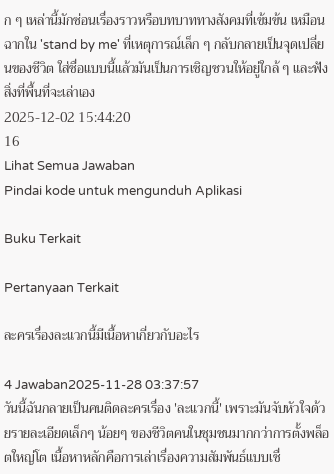ก ๆ เหล่านี้มักซ่อนเรื่องราวหรือบทบาททางสังคมที่เข้มข้น เหมือนฉากใน 'stand by me' ที่เหตุการณ์เล็ก ๆ กลับกลายเป็นจุดเปลี่ยนของชีวิต ใส่ชื่อแบบนี้แล้วมันเป็นการเชิญชวนให้อยู่ใกล้ ๆ และฟังสิ่งที่พื้นที่จะเล่าเอง
2025-12-02 15:44:20
16
Lihat Semua Jawaban
Pindai kode untuk mengunduh Aplikasi

Buku Terkait

Pertanyaan Terkait

ละครเรื่องละแวกนี้มีเนื้อหาเกี่ยวกับอะไร

4 Jawaban2025-11-28 03:37:57
วันนี้ฉันกลายเป็นคนติดละครเรื่อง 'ละแวกนี้' เพราะมันจับหัวใจด้วยรายละเอียดเล็กๆ น้อยๆ ของชีวิตคนในชุมชนมากกว่าการตั้งพล็อตใหญ่โต เนื้อหาหลักคือการเล่าเรื่องความสัมพันธ์แบบเชื่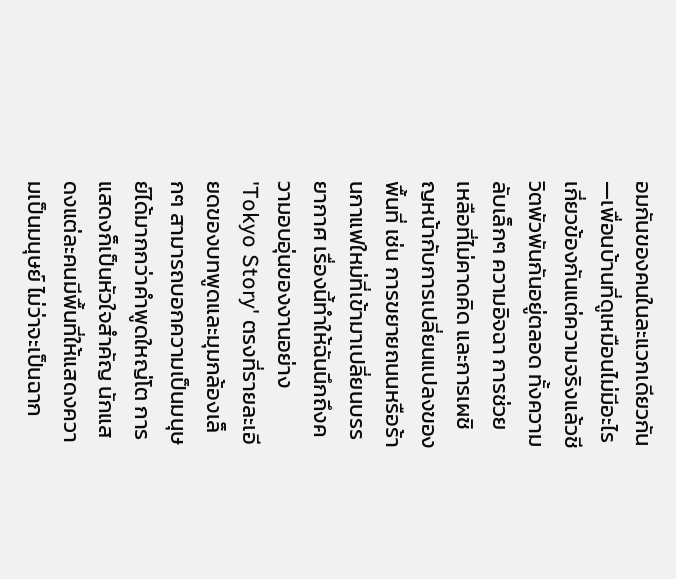อมกันของคนในละแวกเดียวกัน—เพื่อนบ้านที่ดูเหมือนไม่มีอะไรเกี่ยวข้องกันแต่ความจริงแล้วชีวิตพัวพันกันอยู่ตลอด ทั้งความลับเล็กๆ ความอิจฉา การช่วยเหลือที่ไม่คาดคิด และการเผชิญหน้ากับการเปลี่ยนแปลงของพื้นที่ เช่น การขยายถนนหรือร้านกาแฟใหม่ที่เข้ามาเปลี่ยนบรรยากาศ เรื่องนี้ทำให้ฉันนึกถึงความอบอุ่นของงานอย่าง 'Tokyo Story' ตรงที่รายละเอียดของบทพูดและมุมกล้องเล็กๆ สามารถบอกความเป็นมนุษย์ได้มากกว่าคำพูดใหญ่โต การแสดงก็เป็นหัวใจสำคัญ นักแสดงแต่ละคนมีพื้นที่ให้แสดงความเป็นมนุษย์ ไม่ว่าจะเป็นฉาก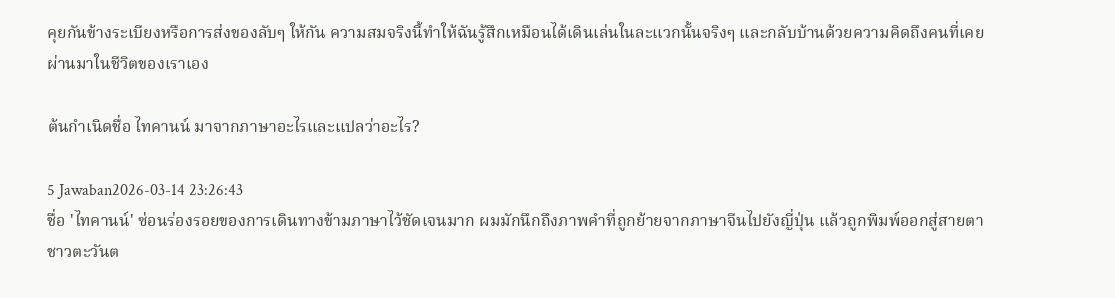คุยกันข้างระเบียงหรือการส่งของลับๆ ให้กัน ความสมจริงนี้ทำให้ฉันรู้สึกเหมือนได้เดินเล่นในละแวกนั้นจริงๆ และกลับบ้านด้วยความคิดถึงคนที่เคยผ่านมาในชีวิตของเราเอง

ต้นกำเนิดชื่อ ไทคานน์ มาจากภาษาอะไรและแปลว่าอะไร?

5 Jawaban2026-03-14 23:26:43
ชื่อ 'ไทคานน์' ซ่อนร่องรอยของการเดินทางข้ามภาษาไว้ชัดเจนมาก ผมมักนึกถึงภาพคำที่ถูกย้ายจากภาษาจีนไปยังญี่ปุ่น แล้วถูกพิมพ์ออกสู่สายตาชาวตะวันต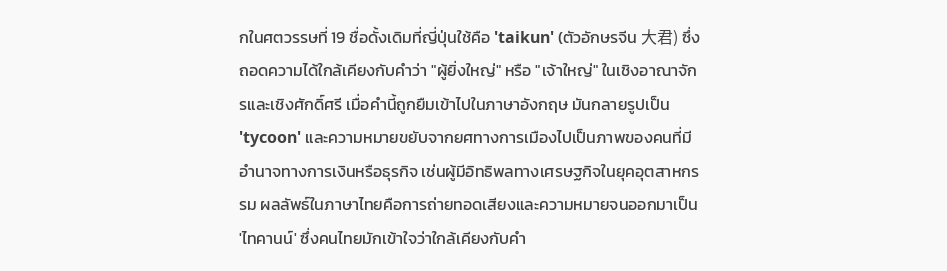กในศตวรรษที่ 19 ชื่อดั้งเดิมที่ญี่ปุ่นใช้คือ 'taikun' (ตัวอักษรจีน 大君) ซึ่งถอดความได้ใกล้เคียงกับคำว่า "ผู้ยิ่งใหญ่" หรือ "เจ้าใหญ่" ในเชิงอาณาจักรและเชิงศักดิ์ศรี เมื่อคำนี้ถูกยืมเข้าไปในภาษาอังกฤษ มันกลายรูปเป็น 'tycoon' และความหมายขยับจากยศทางการเมืองไปเป็นภาพของคนที่มีอำนาจทางการเงินหรือธุรกิจ เช่นผู้มีอิทธิพลทางเศรษฐกิจในยุคอุตสาหกรรม ผลลัพธ์ในภาษาไทยคือการถ่ายทอดเสียงและความหมายจนออกมาเป็น 'ไทคานน์' ซึ่งคนไทยมักเข้าใจว่าใกล้เคียงกับคำ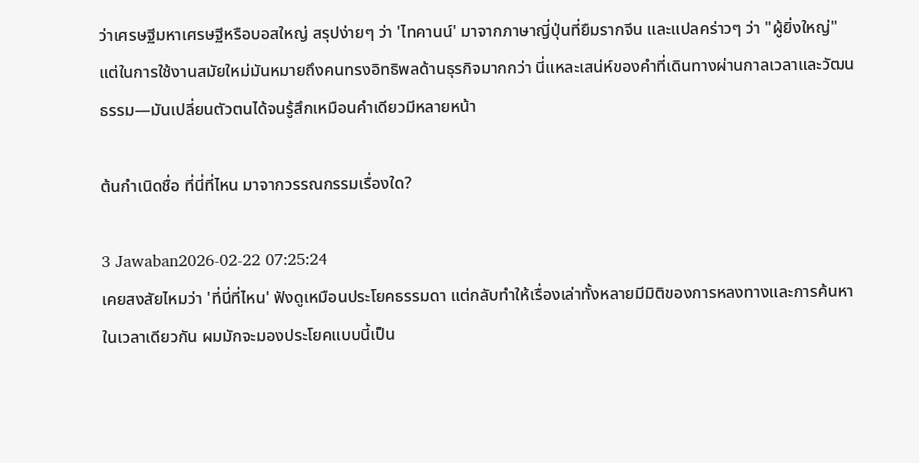ว่าเศรษฐีมหาเศรษฐีหรือบอสใหญ่ สรุปง่ายๆ ว่า 'ไทคานน์' มาจากภาษาญี่ปุ่นที่ยืมรากจีน และแปลคร่าวๆ ว่า "ผู้ยิ่งใหญ่" แต่ในการใช้งานสมัยใหม่มันหมายถึงคนทรงอิทธิพลด้านธุรกิจมากกว่า นี่แหละเสน่ห์ของคำที่เดินทางผ่านกาลเวลาและวัฒนธรรม—มันเปลี่ยนตัวตนได้จนรู้สึกเหมือนคำเดียวมีหลายหน้า

ต้นกำเนิดชื่อ ที่นี่ที่ไหน มาจากวรรณกรรมเรื่องใด?

3 Jawaban2026-02-22 07:25:24
เคยสงสัยไหมว่า 'ที่นี่ที่ไหน' ฟังดูเหมือนประโยคธรรมดา แต่กลับทำให้เรื่องเล่าทั้งหลายมีมิติของการหลงทางและการค้นหาในเวลาเดียวกัน ผมมักจะมองประโยคแบบนี้เป็น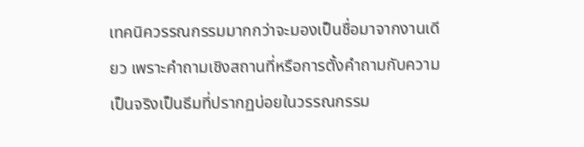เทคนิควรรณกรรมมากกว่าจะมองเป็นชื่อมาจากงานเดียว เพราะคำถามเชิงสถานที่หรือการตั้งคำถามกับความเป็นจริงเป็นธีมที่ปรากฏบ่อยในวรรณกรรม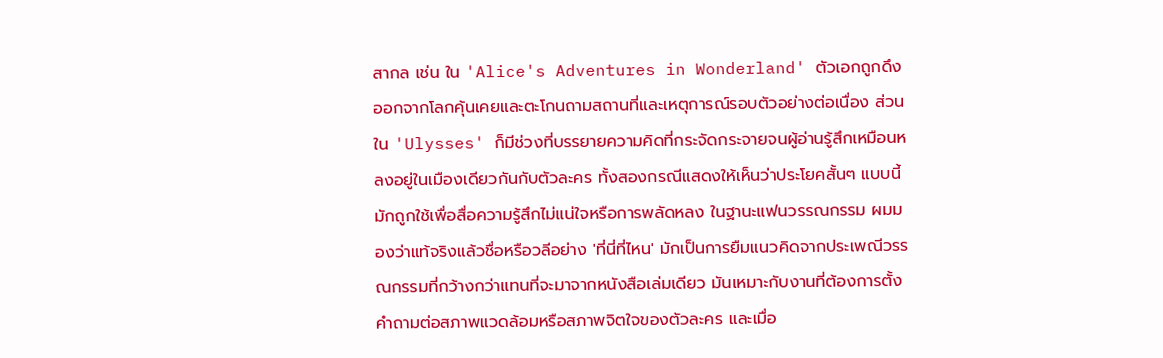สากล เช่น ใน 'Alice's Adventures in Wonderland' ตัวเอกถูกดึงออกจากโลกคุ้นเคยและตะโกนถามสถานที่และเหตุการณ์รอบตัวอย่างต่อเนื่อง ส่วนใน 'Ulysses' ก็มีช่วงที่บรรยายความคิดที่กระจัดกระจายจนผู้อ่านรู้สึกเหมือนหลงอยู่ในเมืองเดียวกันกับตัวละคร ทั้งสองกรณีแสดงให้เห็นว่าประโยคสั้นๆ แบบนี้มักถูกใช้เพื่อสื่อความรู้สึกไม่แน่ใจหรือการพลัดหลง ในฐานะแฟนวรรณกรรม ผมมองว่าแท้จริงแล้วชื่อหรือวลีอย่าง 'ที่นี่ที่ไหน' มักเป็นการยืมแนวคิดจากประเพณีวรรณกรรมที่กว้างกว่าแทนที่จะมาจากหนังสือเล่มเดียว มันเหมาะกับงานที่ต้องการตั้งคำถามต่อสภาพแวดล้อมหรือสภาพจิตใจของตัวละคร และเมื่อ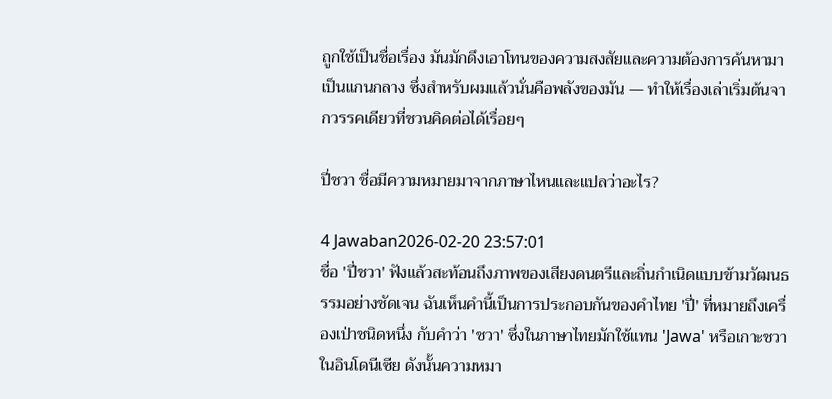ถูกใช้เป็นชื่อเรื่อง มันมักดึงเอาโทนของความสงสัยและความต้องการค้นหามาเป็นแกนกลาง ซึ่งสำหรับผมแล้วนั่นคือพลังของมัน — ทำให้เรื่องเล่าเริ่มต้นจากวรรคเดียวที่ชวนคิดต่อได้เรื่อยๆ

ปี่ชวา ชื่อมีความหมายมาจากภาษาไหนและแปลว่าอะไร?

4 Jawaban2026-02-20 23:57:01
ชื่อ 'ปี่ชวา' ฟังแล้วสะท้อนถึงภาพของเสียงดนตรีและถิ่นกำเนิดแบบข้ามวัฒนธรรมอย่างชัดเจน ฉันเห็นคำนี้เป็นการประกอบกันของคำไทย 'ปี่' ที่หมายถึงเครื่องเป่าชนิดหนึ่ง กับคำว่า 'ชวา' ซึ่งในภาษาไทยมักใช้แทน 'Jawa' หรือเกาะชวาในอินโดนีเซีย ดังนั้นความหมา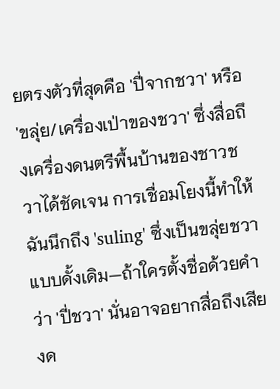ยตรงตัวที่สุดคือ 'ปี่จากชวา' หรือ 'ขลุ่ย/เครื่องเป่าของชวา' ซึ่งสื่อถึงเครื่องดนตรีพื้นบ้านของชาวชวาได้ชัดเจน การเชื่อมโยงนี้ทำให้ฉันนึกถึง 'suling' ซึ่งเป็นขลุ่ยชวาแบบดั้งเดิม—ถ้าใครตั้งชื่อด้วยคำว่า 'ปี่ชวา' นั่นอาจอยากสื่อถึงเสียงด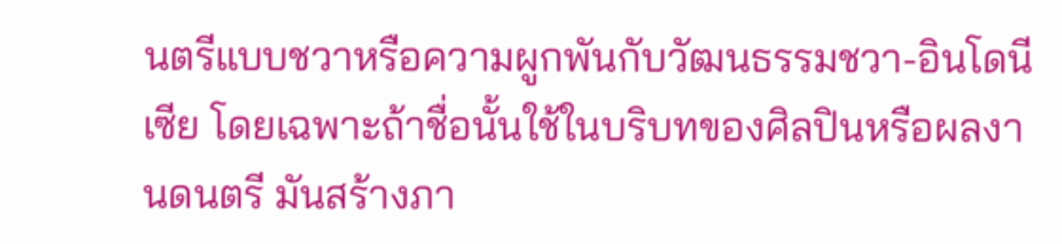นตรีแบบชวาหรือความผูกพันกับวัฒนธรรมชวา-อินโดนีเซีย โดยเฉพาะถ้าชื่อนั้นใช้ในบริบทของศิลปินหรือผลงานดนตรี มันสร้างภา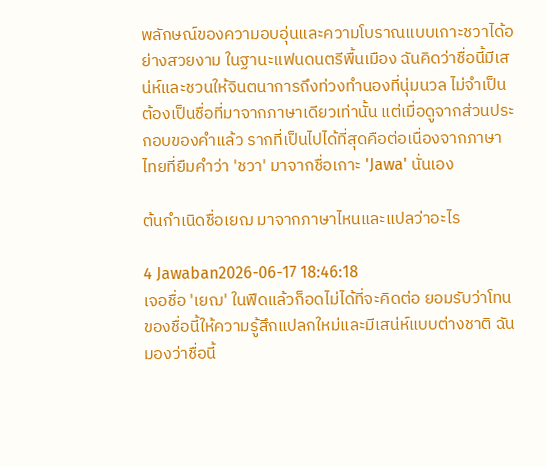พลักษณ์ของความอบอุ่นและความโบราณแบบเกาะชวาได้อย่างสวยงาม ในฐานะแฟนดนตรีพื้นเมือง ฉันคิดว่าชื่อนี้มีเสน่ห์และชวนให้จินตนาการถึงท่วงทำนองที่นุ่มนวล ไม่จำเป็นต้องเป็นชื่อที่มาจากภาษาเดียวเท่านั้น แต่เมื่อดูจากส่วนประกอบของคำแล้ว รากที่เป็นไปได้ที่สุดคือต่อเนื่องจากภาษาไทยที่ยืมคำว่า 'ชวา' มาจากชื่อเกาะ 'Jawa' นั่นเอง

ต้นกำเนิดชื่อเยฌ มาจากภาษาไหนและแปลว่าอะไร

4 Jawaban2026-06-17 18:46:18
เจอชื่อ 'เยฌ' ในฟีดแล้วก็อดไม่ได้ที่จะคิดต่อ ยอมรับว่าโทนของชื่อนี้ให้ความรู้สึกแปลกใหม่และมีเสน่ห์แบบต่างชาติ ฉันมองว่าชื่อนี้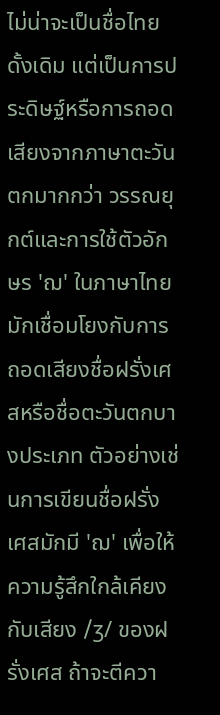ไม่น่าจะเป็นชื่อไทยดั้งเดิม แต่เป็นการประดิษฐ์หรือการถอดเสียงจากภาษาตะวันตกมากกว่า วรรณยุกต์และการใช้ตัวอักษร 'ฌ' ในภาษาไทยมักเชื่อมโยงกับการถอดเสียงชื่อฝรั่งเศสหรือชื่อตะวันตกบางประเภท ตัวอย่างเช่นการเขียนชื่อฝรั่งเศสมักมี 'ฌ' เพื่อให้ความรู้สึกใกล้เคียงกับเสียง /ʒ/ ของฝรั่งเศส ถ้าจะตีควา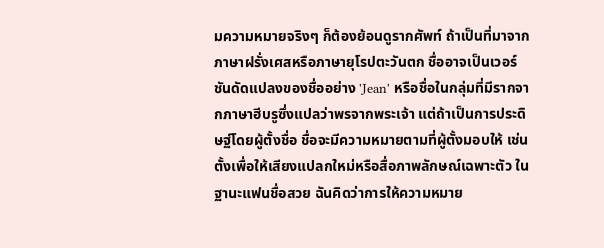มความหมายจริงๆ ก็ต้องย้อนดูรากศัพท์ ถ้าเป็นที่มาจากภาษาฝรั่งเศสหรือภาษายุโรปตะวันตก ชื่ออาจเป็นเวอร์ชันดัดแปลงของชื่ออย่าง 'Jean' หรือชื่อในกลุ่มที่มีรากจากภาษาฮีบรูซึ่งแปลว่าพรจากพระเจ้า แต่ถ้าเป็นการประดิษฐ์โดยผู้ตั้งชื่อ ชื่อจะมีความหมายตามที่ผู้ตั้งมอบให้ เช่น ตั้งเพื่อให้เสียงแปลกใหม่หรือสื่อภาพลักษณ์เฉพาะตัว ในฐานะแฟนชื่อสวย ฉันคิดว่าการให้ความหมาย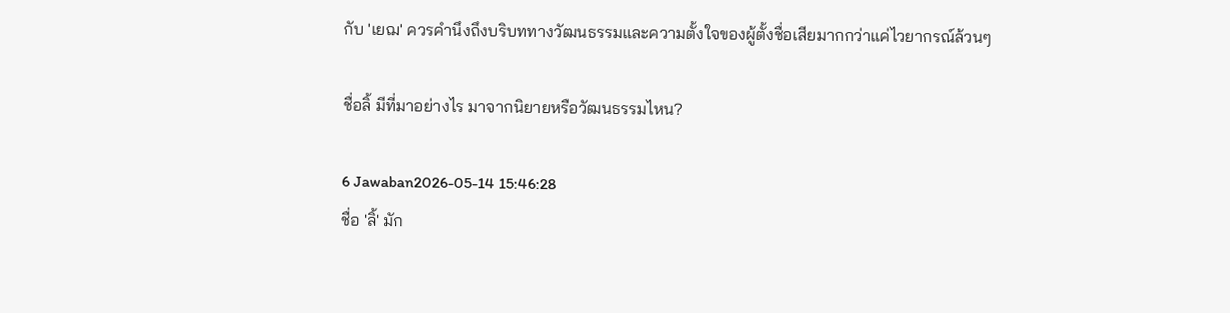กับ 'เยฌ' ควรคำนึงถึงบริบททางวัฒนธรรมและความตั้งใจของผู้ตั้งชื่อเสียมากกว่าแค่ไวยากรณ์ล้วนๆ

ชื่อลิ้ มีที่มาอย่างไร มาจากนิยายหรือวัฒนธรรมไหน?

6 Jawaban2026-05-14 15:46:28
ชื่อ 'ลิ้' มัก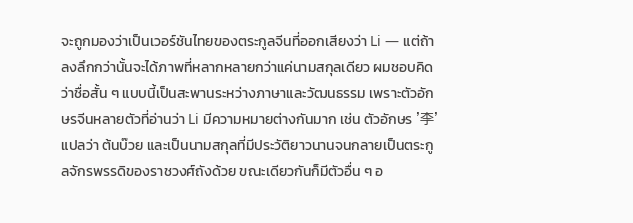จะถูกมองว่าเป็นเวอร์ชันไทยของตระกูลจีนที่ออกเสียงว่า Li — แต่ถ้าลงลึกกว่านั้นจะได้ภาพที่หลากหลายกว่าแค่นามสกุลเดียว ผมชอบคิดว่าชื่อสั้น ๆ แบบนี้เป็นสะพานระหว่างภาษาและวัฒนธรรม เพราะตัวอักษรจีนหลายตัวที่อ่านว่า Li มีความหมายต่างกันมาก เช่น ตัวอักษร '李' แปลว่า ต้นบ๊วย และเป็นนามสกุลที่มีประวัติยาวนานจนกลายเป็นตระกูลจักรพรรดิของราชวงศ์ถังด้วย ขณะเดียวกันก็มีตัวอื่น ๆ อ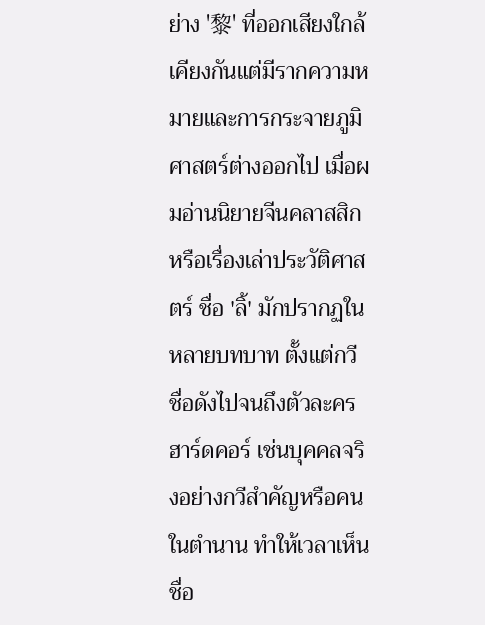ย่าง '黎' ที่ออกเสียงใกล้เคียงกันแต่มีรากความหมายและการกระจายภูมิศาสตร์ต่างออกไป เมื่อผมอ่านนิยายจีนคลาสสิกหรือเรื่องเล่าประวัติศาสตร์ ชื่อ 'ลิ้' มักปรากฏในหลายบทบาท ตั้งแต่กวีชื่อดังไปจนถึงตัวละครฮาร์ดคอร์ เช่นบุคคลจริงอย่างกวีสำคัญหรือคนในตำนาน ทำให้เวลาเห็นชื่อ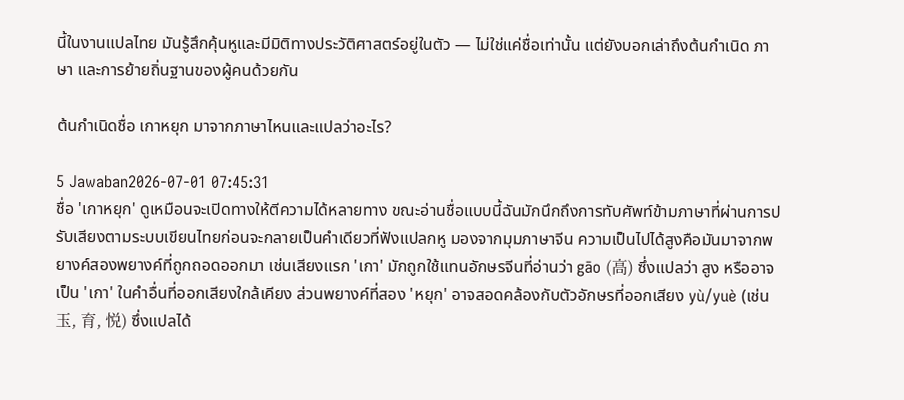นี้ในงานแปลไทย มันรู้สึกคุ้นหูและมีมิติทางประวัติศาสตร์อยู่ในตัว — ไม่ใช่แค่ชื่อเท่านั้น แต่ยังบอกเล่าถึงต้นกำเนิด ภาษา และการย้ายถิ่นฐานของผู้คนด้วยกัน

ต้นกำเนิดชื่อ เกาหยุก มาจากภาษาไหนและแปลว่าอะไร?

5 Jawaban2026-07-01 07:45:31
ชื่อ 'เกาหยุก' ดูเหมือนจะเปิดทางให้ตีความได้หลายทาง ขณะอ่านชื่อแบบนี้ฉันมักนึกถึงการทับศัพท์ข้ามภาษาที่ผ่านการปรับเสียงตามระบบเขียนไทยก่อนจะกลายเป็นคำเดียวที่ฟังแปลกหู มองจากมุมภาษาจีน ความเป็นไปได้สูงคือมันมาจากพยางค์สองพยางค์ที่ถูกถอดออกมา เช่นเสียงแรก 'เกา' มักถูกใช้แทนอักษรจีนที่อ่านว่า gāo (高) ซึ่งแปลว่า สูง หรืออาจเป็น 'เกา' ในคำอื่นที่ออกเสียงใกล้เคียง ส่วนพยางค์ที่สอง 'หยุก' อาจสอดคล้องกับตัวอักษรที่ออกเสียง yù/yuè (เช่น 玉, 育, 悦) ซึ่งแปลได้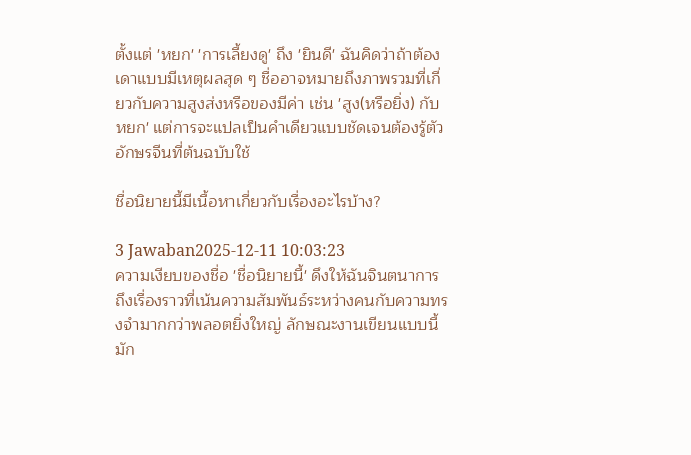ตั้งแต่ 'หยก' 'การเลี้ยงดู' ถึง 'ยินดี' ฉันคิดว่าถ้าต้องเดาแบบมีเหตุผลสุด ๆ ชื่ออาจหมายถึงภาพรวมที่เกี่ยวกับความสูงส่งหรือของมีค่า เช่น 'สูง(หรือยิ่ง) กับหยก' แต่การจะแปลเป็นคำเดียวแบบชัดเจนต้องรู้ตัวอักษรจีนที่ต้นฉบับใช้

ชื่อนิยายนี้มีเนื้อหาเกี่ยวกับเรื่องอะไรบ้าง?

3 Jawaban2025-12-11 10:03:23
ความเงียบของชื่อ 'ชื่อนิยายนี้' ดึงให้ฉันจินตนาการถึงเรื่องราวที่เน้นความสัมพันธ์ระหว่างคนกับความทรงจำมากกว่าพลอตยิ่งใหญ่ ลักษณะงานเขียนแบบนี้มัก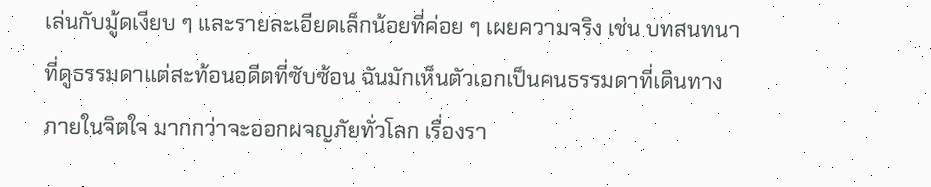เล่นกับมู้ดเงียบ ๆ และรายละเอียดเล็กน้อยที่ค่อย ๆ เผยความจริง เช่น บทสนทนาที่ดูธรรมดาแต่สะท้อนอดีตที่ซับซ้อน ฉันมักเห็นตัวเอกเป็นคนธรรมดาที่เดินทางภายในจิตใจ มากกว่าจะออกผจญภัยทั่วโลก เรื่องรา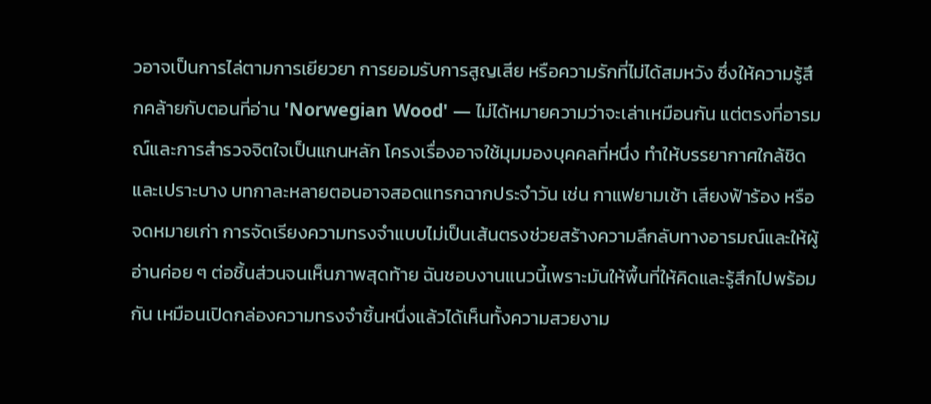วอาจเป็นการไล่ตามการเยียวยา การยอมรับการสูญเสีย หรือความรักที่ไม่ได้สมหวัง ซึ่งให้ความรู้สึกคล้ายกับตอนที่อ่าน 'Norwegian Wood' — ไม่ได้หมายความว่าจะเล่าเหมือนกัน แต่ตรงที่อารมณ์และการสำรวจจิตใจเป็นแกนหลัก โครงเรื่องอาจใช้มุมมองบุคคลที่หนึ่ง ทำให้บรรยากาศใกล้ชิดและเปราะบาง บทกาละหลายตอนอาจสอดแทรกฉากประจำวัน เช่น กาแฟยามเช้า เสียงฟ้าร้อง หรือจดหมายเก่า การจัดเรียงความทรงจำแบบไม่เป็นเส้นตรงช่วยสร้างความลึกลับทางอารมณ์และให้ผู้อ่านค่อย ๆ ต่อชิ้นส่วนจนเห็นภาพสุดท้าย ฉันชอบงานแนวนี้เพราะมันให้พื้นที่ให้คิดและรู้สึกไปพร้อมกัน เหมือนเปิดกล่องความทรงจำชิ้นหนึ่งแล้วได้เห็นทั้งความสวยงาม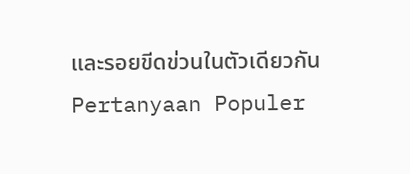และรอยขีดข่วนในตัวเดียวกัน
Pertanyaan Populer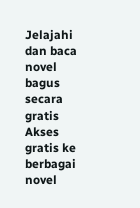Jelajahi dan baca novel bagus secara gratis
Akses gratis ke berbagai novel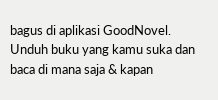bagus di aplikasi GoodNovel. Unduh buku yang kamu suka dan baca di mana saja & kapan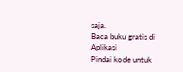saja.
Baca buku gratis di Aplikasi
Pindai kode untuk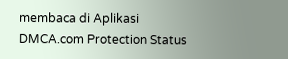membaca di Aplikasi
DMCA.com Protection Status